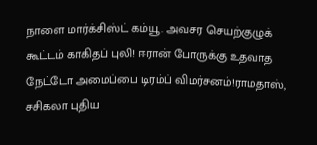நாளை மார்க்சிஸ்ட் கம்யூ. அவசர செயற்குழுக் கூட்டம் காகிதப் புலி! ஈரான் போருக்கு உதவாத நேட்டோ அமைப்பை டிரம்ப் விமர்சனம்!ராமதாஸ், சசிகலா புதிய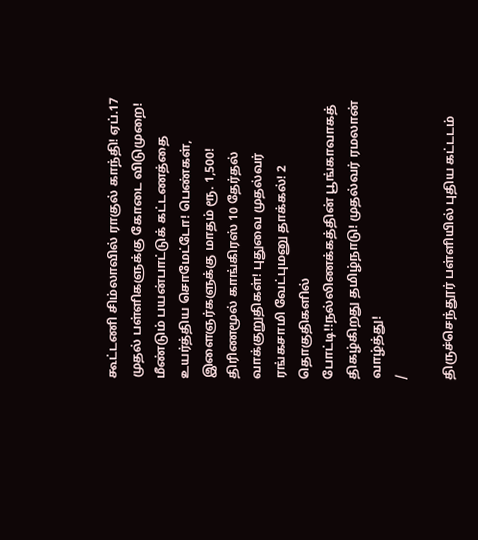கூட்டணி சிம்லாவில் ராகுல் காந்தி! ஏப்.17 முதல் பள்ளிகளுக்கு கோடை விடுமுறை! மீண்டும் பயன்பாட்டுக் கட்டணத்தை உயர்த்திய சொமேட்டோ! பெண்கள், இளைஞர்களுக்கு மாதம் ரூ. 1,500! திரிணமூல் காங்கிரஸ் 10 தேர்தல் வாக்குறுதிகள்! புதுவை முதல்வர் ரங்கசாமி வேட்புமனு தாக்கல்! 2 தொகுதிகளில் போட்டி!!நல்லிணக்கத்தின் பூங்காவாகத் திகழ்கிறது தமிழ்நாடு! முதல்வர் ரமலான் வாழ்த்து!
/

திருச்செந்தூர் பள்ளியில் புதிய கட்டடம்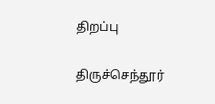திறப்பு

திருச்செந்தூர்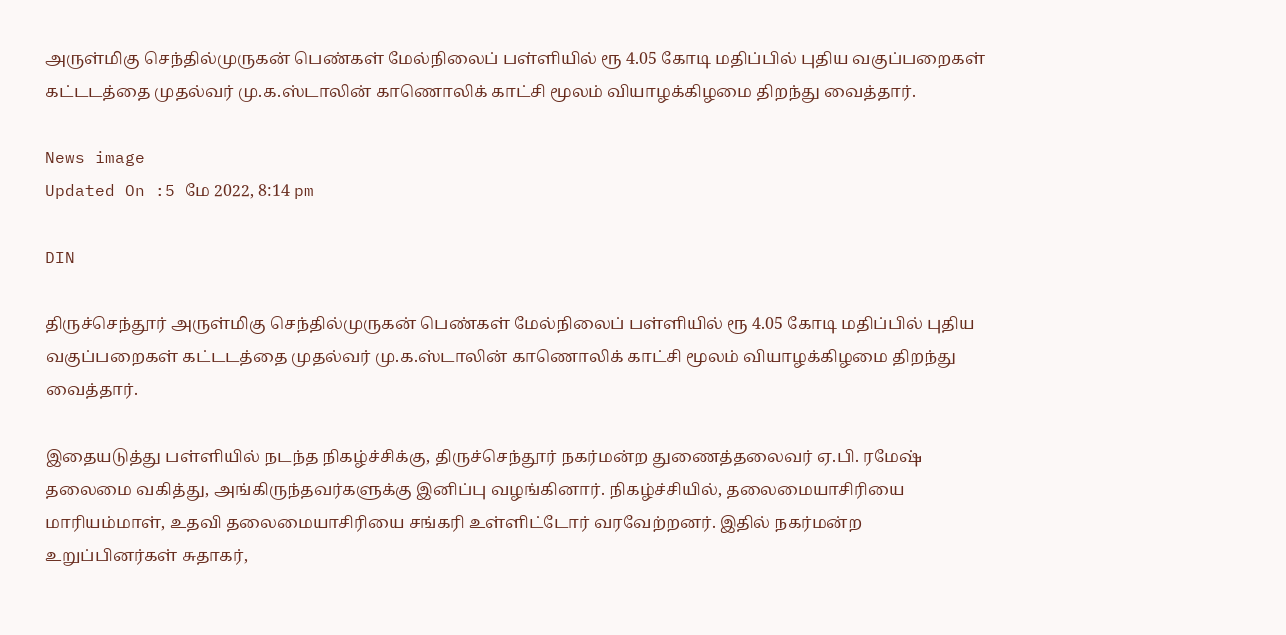அருள்மிகு செந்தில்முருகன் பெண்கள் மேல்நிலைப் பள்ளியில் ரூ 4.05 கோடி மதிப்பில் புதிய வகுப்பறைகள் கட்டடத்தை முதல்வர் மு.க.ஸ்டாலின் காணொலிக் காட்சி மூலம் வியாழக்கிழமை திறந்து வைத்தார்.

News image
Updated On :5 மே 2022, 8:14 pm

DIN

திருச்செந்தூர் அருள்மிகு செந்தில்முருகன் பெண்கள் மேல்நிலைப் பள்ளியில் ரூ 4.05 கோடி மதிப்பில் புதிய வகுப்பறைகள் கட்டடத்தை முதல்வர் மு.க.ஸ்டாலின் காணொலிக் காட்சி மூலம் வியாழக்கிழமை திறந்து வைத்தார்.

இதையடுத்து பள்ளியில் நடந்த நிகழ்ச்சிக்கு, திருச்செந்தூர் நகர்மன்ற துணைத்தலைவர் ஏ.பி. ரமேஷ் தலைமை வகித்து, அங்கிருந்தவர்களுக்கு இனிப்பு வழங்கினார். நிகழ்ச்சியில், தலைமையாசிரியை மாரியம்மாள், உதவி தலைமையாசிரியை சங்கரி உள்ளிட்டோர் வரவேற்றனர். இதில் நகர்மன்ற உறுப்பினர்கள் சுதாகர்,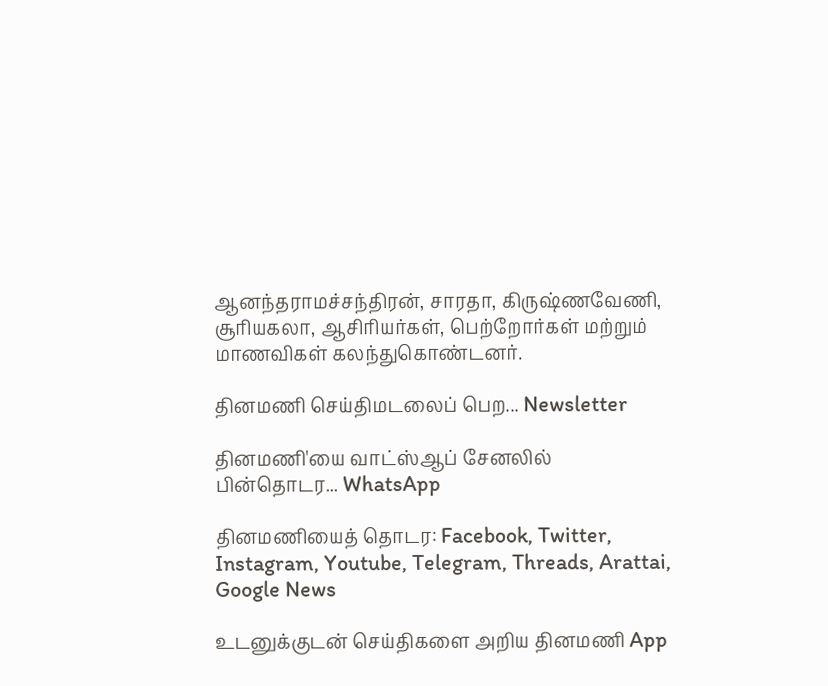ஆனந்தராமச்சந்திரன், சாரதா, கிருஷ்ணவேணி, சூரியகலா, ஆசிரியர்கள், பெற்றோர்கள் மற்றும் மாணவிகள் கலந்துகொண்டனர்.

தினமணி செய்திமடலைப் பெற... Newsletter

தினமணி'யை வாட்ஸ்ஆப் சேனலில் பின்தொடர... WhatsApp

தினமணியைத் தொடர: Facebook, Twitter, Instagram, Youtube, Telegram, Threads, Arattai, Google News

உடனுக்குடன் செய்திகளை அறிய தினமணி App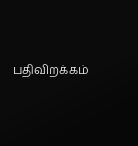பதிவிறக்கம்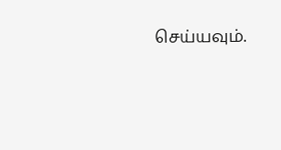செய்யவும்.